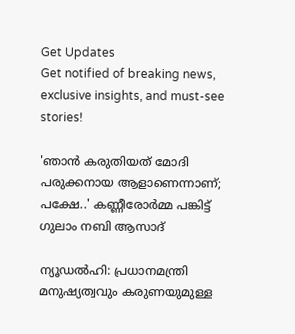Get Updates
Get notified of breaking news, exclusive insights, and must-see stories!

'ഞാൻ കരുതിയത് മോദി പരുക്കനായ ആളാണെന്നാണ്; പക്ഷേ..' കണ്ണീരോർമ്മ പങ്കിട്ട് ഗുലാം നബി ആസാദ്

ന്യൂഡല്‍ഹി: പ്രധാനമന്ത്രി മനുഷ്യത്വവും കരുണയുമുള്ള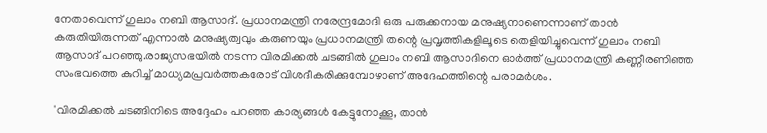നേതാവെന്ന് ഗുലാം നബി ആസാദ്. പ്രധാനമന്ത്രി നരേന്ദ്രമോദി ഒരു പരുക്കനായ മനുഷ്യനാണെന്നാണ് താന്‍ കരുതിയിരുന്നത് എന്നാൽ മനുഷ്യത്വവും കരുണയും പ്രധാനമന്ത്രി തന്റെ പ്രവൃത്തികളിലൂടെ തെളിയിച്ചുവെന്ന് ഗുലാം നബി ആസാദ് പറഞ്ഞു.രാജ്യസഭയില്‍ നടന്ന വിരമിക്കല്‍ ചടങ്ങില്‍ ഗുലാം നബി ആസാദിനെ ഓര്‍ത്ത് പ്രധാനമന്ത്രി കണ്ണീരണിഞ്ഞ സംഭവത്തെ കുറിച്ച് മാധ്യമപ്രവര്‍ത്തകരോട് വിശദീകരിക്കുമ്പോഴാണ് അദേഹത്തിന്റെ പരാമർശം.

'വിരമിക്കല്‍ ചടങ്ങിനിടെ അദ്ദേഹം പറഞ്ഞ കാര്യങ്ങള്‍ കേട്ടുനോക്കൂ, താന്‍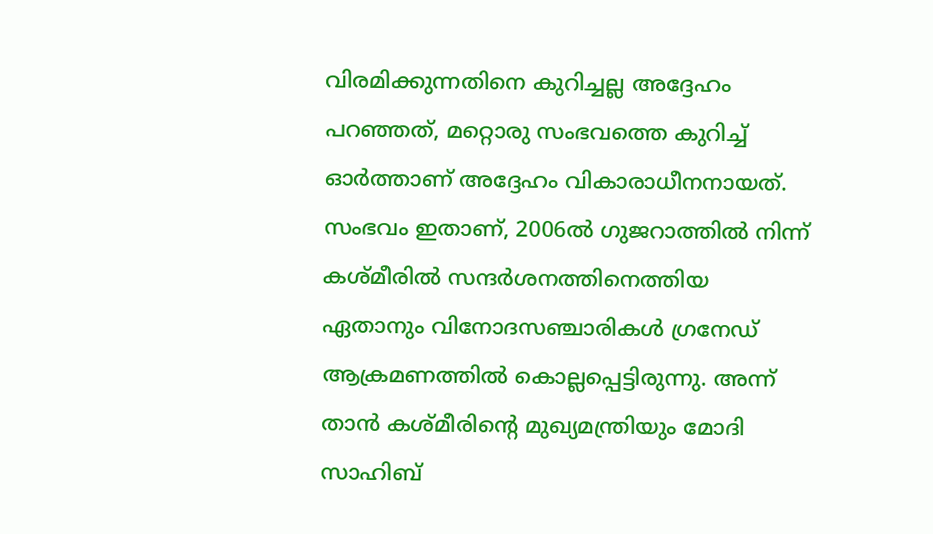വിരമിക്കുന്നതിനെ കുറിച്ചല്ല അദ്ദേഹം പറഞ്ഞത്, മറ്റൊരു സംഭവത്തെ കുറിച്ച് ഓര്‍ത്താണ് അദ്ദേഹം വികാരാധീനനായത്. സംഭവം ഇതാണ്, 2006ല്‍ ഗുജറാത്തില്‍ നിന്ന് കശ്മീരില്‍ സന്ദര്‍ശനത്തിനെത്തിയ ഏതാനും വിനോദസഞ്ചാരികള്‍ ഗ്രനേഡ് ആക്രമണത്തില്‍ കൊല്ലപ്പെട്ടിരുന്നു. അന്ന് താന്‍ കശ്മീരിന്റെ മുഖ്യമന്ത്രിയും മോദി സാഹിബ്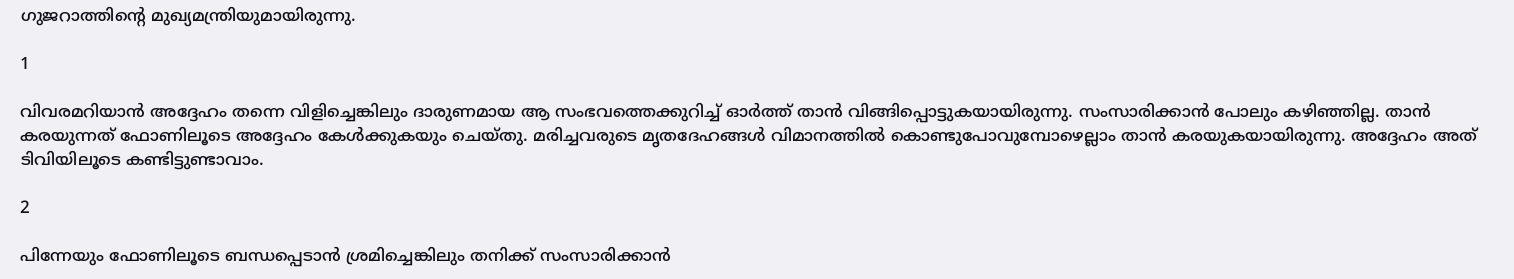ഗുജറാത്തിന്റെ മുഖ്യമന്ത്രിയുമായിരുന്നു.

1

വിവരമറിയാന്‍ അദ്ദേഹം തന്നെ വിളിച്ചെങ്കിലും ദാരുണമായ ആ സംഭവത്തെക്കുറിച്ച് ഓര്‍ത്ത് താന്‍ വിങ്ങിപ്പൊട്ടുകയായിരുന്നു. സംസാരിക്കാന്‍ പോലും കഴിഞ്ഞില്ല. താന്‍ കരയുന്നത് ഫോണിലൂടെ അദ്ദേഹം കേള്‍ക്കുകയും ചെയ്തു. മരിച്ചവരുടെ മൃതദേഹങ്ങള്‍ വിമാനത്തില്‍ കൊണ്ടുപോവുമ്പോഴെല്ലാം താന്‍ കരയുകയായിരുന്നു. അദ്ദേഹം അത് ടിവിയിലൂടെ കണ്ടിട്ടുണ്ടാവാം.

2

പിന്നേയും ഫോണിലൂടെ ബന്ധപ്പെടാന്‍ ശ്രമിച്ചെങ്കിലും തനിക്ക് സംസാരിക്കാന്‍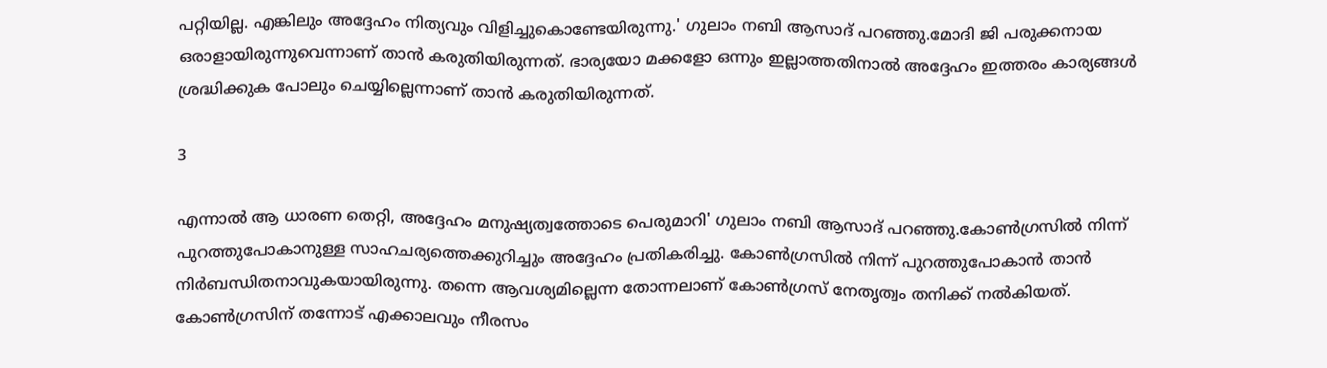പറ്റിയില്ല. എങ്കിലും അദ്ദേഹം നിത്യവും വിളിച്ചുകൊണ്ടേയിരുന്നു.' ഗുലാം നബി ആസാദ് പറഞ്ഞു.മോദി ജി പരുക്കനായ ഒരാളായിരുന്നുവെന്നാണ് താന്‍ കരുതിയിരുന്നത്. ഭാര്യയോ മക്കളോ ഒന്നും ഇല്ലാത്തതിനാല്‍ അദ്ദേഹം ഇത്തരം കാര്യങ്ങള്‍ ശ്രദ്ധിക്കുക പോലും ചെയ്യില്ലെന്നാണ് താന്‍ കരുതിയിരുന്നത്.

3

എന്നാല്‍ ആ ധാരണ തെറ്റി, അദ്ദേഹം മനുഷ്യത്വത്തോടെ പെരുമാറി' ഗുലാം നബി ആസാദ് പറഞ്ഞു.കോണ്‍ഗ്രസില്‍ നിന്ന് പുറത്തുപോകാനുള്ള സാഹചര്യത്തെക്കുറിച്ചും അദ്ദേഹം പ്രതികരിച്ചു. കോണ്‍ഗ്രസില്‍ നിന്ന് പുറത്തുപോകാന്‍ താന്‍ നിര്‍ബന്ധിതനാവുകയായിരുന്നു. തന്നെ ആവശ്യമില്ലെന്ന തോന്നലാണ് കോണ്‍ഗ്രസ് നേതൃത്വം തനിക്ക് നല്‍കിയത്. കോണ്‍ഗ്രസിന് തന്നോട് എക്കാലവും നീരസം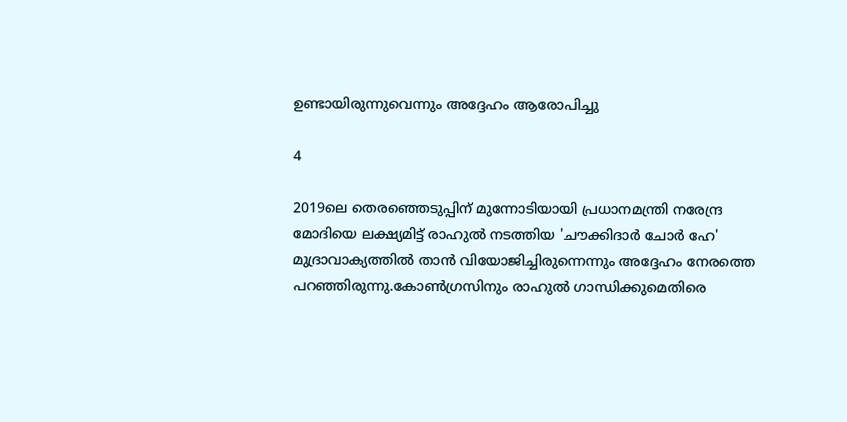ഉണ്ടായിരുന്നുവെന്നും അദ്ദേഹം ആരോപിച്ചു

4

2019ലെ തെരഞ്ഞെടുപ്പിന് മുന്നോടിയായി പ്രധാനമന്ത്രി നരേന്ദ്ര മോദിയെ ലക്ഷ്യമിട്ട് രാഹുല്‍ നടത്തിയ 'ചൗക്കിദാര്‍ ചോര്‍ ഹേ' മുദ്രാവാക്യത്തിൽ താൻ വിയോജിച്ചിരുന്നെന്നും അദ്ദേഹം നേരത്തെ പറഞ്ഞിരുന്നു.കോണ്‍ഗ്രസിനും രാഹുല്‍ ഗാന്ധിക്കുമെതിരെ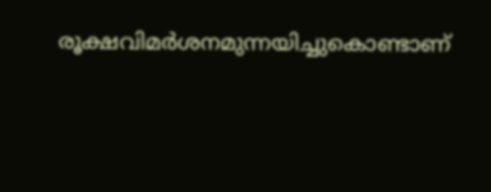രൂക്ഷവിമര്‍ശനമുന്നയിച്ചുകൊണ്ടാണ്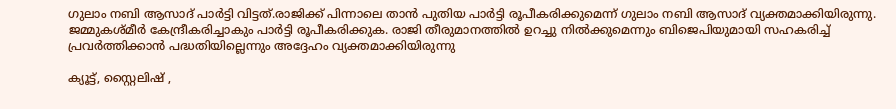ഗുലാം നബി ആസാദ് പാര്‍ട്ടി വിട്ടത്.രാജിക്ക് പിന്നാലെ താന്‍ പുതിയ പാര്‍ട്ടി രൂപീകരിക്കുമെന്ന് ഗുലാം നബി ആസാദ് വ്യക്തമാക്കിയിരുന്നു. ജമ്മുകശ്മീര്‍ കേന്ദ്രീകരിച്ചാകും പാര്‍ട്ടി രൂപീകരിക്കുക. രാജി തീരുമാനത്തില്‍ ഉറച്ചു നില്‍ക്കുമെന്നും ബിജെപിയുമായി സഹകരിച്ച് പ്രവര്‍ത്തിക്കാന്‍ പദ്ധതിയില്ലെന്നും അദ്ദേഹം വ്യക്തമാക്കിയിരുന്നു

ക്യൂട്ട്, സ്റ്റൈലിഷ് ,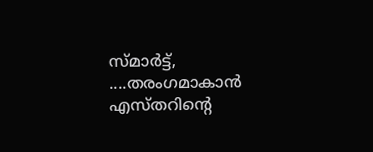സ്മാർട്ട്, ....തരംഗമാകാൻ എസ്തറിന്റെ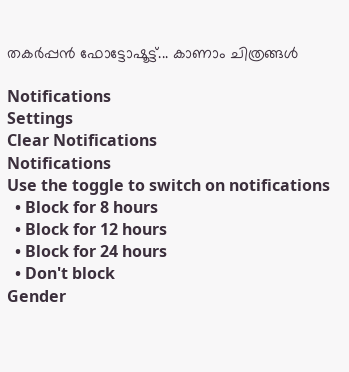തകർപ്പൻ ഫോട്ടോഷൂട്ട്... കാണാം ചിത്രങ്ങൾ

Notifications
Settings
Clear Notifications
Notifications
Use the toggle to switch on notifications
  • Block for 8 hours
  • Block for 12 hours
  • Block for 24 hours
  • Don't block
Gender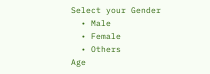Select your Gender
  • Male
  • Female
  • Others
Age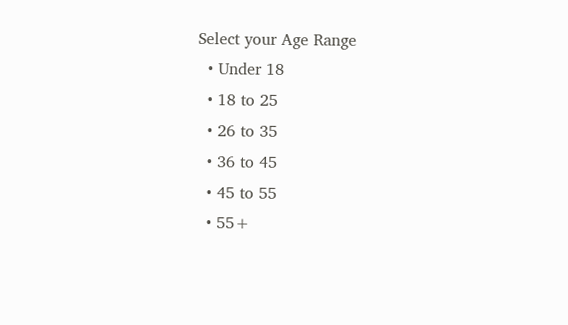Select your Age Range
  • Under 18
  • 18 to 25
  • 26 to 35
  • 36 to 45
  • 45 to 55
  • 55+